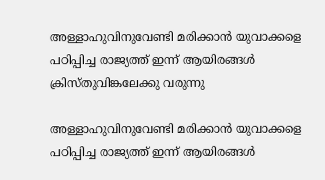അള്ളാഹുവിനുവേണ്ടി മരിക്കാന്‍ യുവാക്കളെ പഠിപ്പിച്ച രാജ്യത്ത് ഇന്ന് ആയിരങ്ങള്‍ ക്രിസ്തുവിങ്കലേക്കു വരുന്നു

അള്ളാഹുവിനുവേണ്ടി മരിക്കാന്‍ യുവാക്കളെ പഠിപ്പിച്ച രാജ്യത്ത് ഇന്ന് ആയിരങ്ങള്‍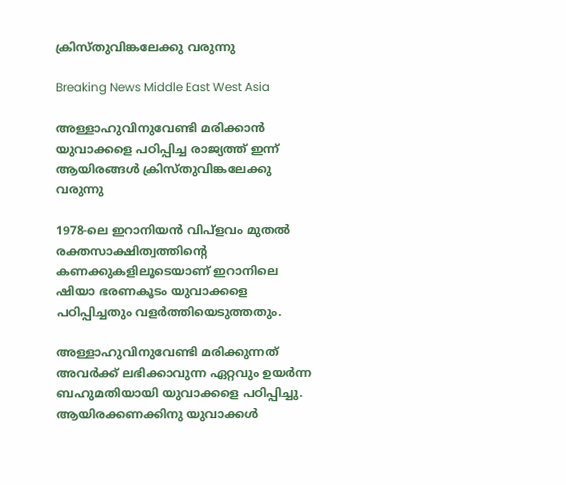ക്രിസ്തുവിങ്കലേക്കു വരുന്നു

Breaking News Middle East West Asia

അള്ളാഹുവിനുവേണ്ടി മരിക്കാന്‍ യുവാക്കളെ പഠിപ്പിച്ച രാജ്യത്ത് ഇന്ന് ആയിരങ്ങള്‍ ക്രിസ്തുവിങ്കലേക്കു വരുന്നു

1978-ലെ ഇറാനിയന്‍ വിപ്ളവം മുതല്‍ രക്തസാക്ഷിത്വത്തിന്റെ കണക്കുകളിലൂടെയാണ് ഇറാനിലെ ഷിയാ ഭരണകൂടം യുവാക്കളെ പഠിപ്പിച്ചതും വളര്‍ത്തിയെടുത്തതും.

അള്ളാഹുവിനുവേണ്ടി മരിക്കുന്നത് അവര്‍ക്ക് ലഭിക്കാവുന്ന ഏറ്റവും ഉയര്‍ന്ന ബഹുമതിയായി യുവാക്കളെ പഠിപ്പിച്ചു. ആയിരക്കണക്കിനു യുവാക്കള്‍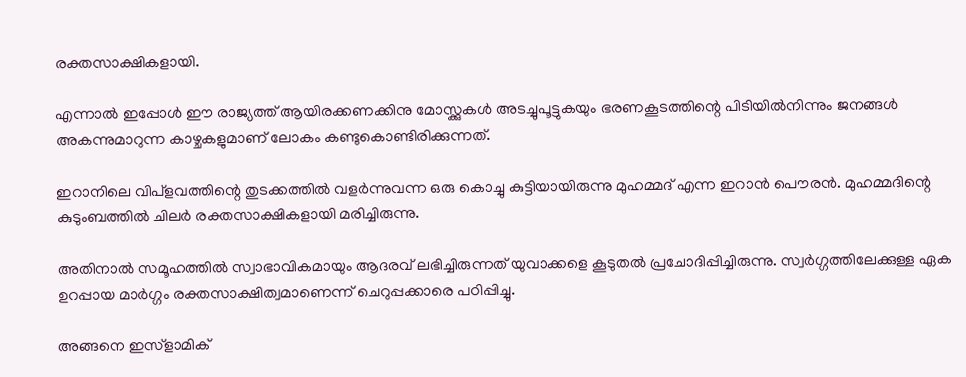രക്തസാക്ഷികളായി.

എന്നാല്‍ ഇപ്പോള്‍ ഈ രാജ്യത്ത് ആയിരക്കണക്കിനു മോസ്ക്കുകള്‍ അടച്ചുപൂട്ടുകയും ഭരണകൂടത്തിന്റെ പിടിയില്‍നിന്നും ജനങ്ങള്‍ അകന്നുമാറുന്ന കാഴ്ചകളുമാണ് ലോകം കണ്ടുകൊണ്ടിരിക്കുന്നത്.

ഇറാനിലെ വിപ്ളവത്തിന്റെ തുടക്കത്തില്‍ വളര്‍ന്നുവന്ന ഒരു കൊച്ചു കുട്ടിയായിരുന്നു മുഹമ്മദ് എന്ന ഇറാന്‍ പൌരന്‍. മുഹമ്മദിന്റെ കുടുംബത്തില്‍ ചിലര്‍ രക്തസാക്ഷികളായി മരിച്ചിരുന്നു.

അതിനാല്‍ സമൂഹത്തില്‍ സ്വാഭാവികമായും ആദരവ് ലഭിച്ചിരുന്നത് യുവാക്കളെ കൂടുതല്‍ പ്രചോദിപ്പിച്ചിരുന്നു. സ്വര്‍ഗ്ഗത്തിലേക്കുള്ള ഏക ഉറപ്പായ മാര്‍ഗ്ഗം രക്തസാക്ഷിത്വമാണെന്ന് ചെറുപ്പക്കാരെ പഠിപ്പിച്ചു.

അങ്ങനെ ഇസ്ളാമിക്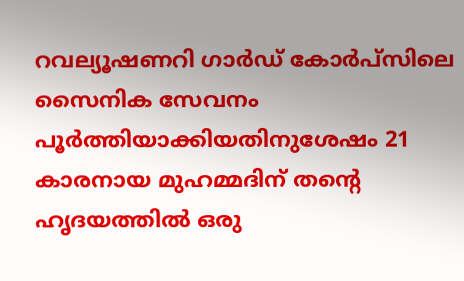റവല്യൂഷണറി ഗാര്‍ഡ് കോര്‍പ്സിലെ സൈനിക സേവനം പൂര്‍ത്തിയാക്കിയതിനുശേഷം 21 കാരനായ മുഹമ്മദിന് തന്റെ ഹൃദയത്തില്‍ ഒരു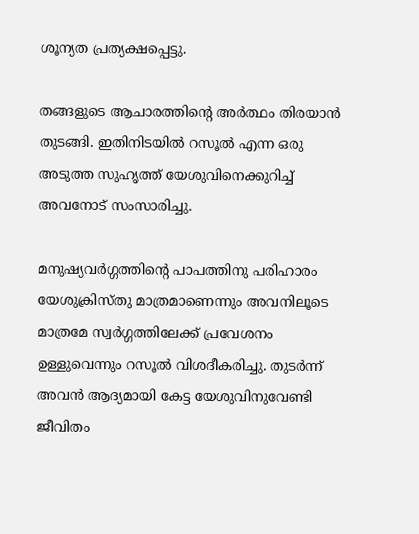ശൂന്യത പ്രത്യക്ഷപ്പെട്ടു.

തങ്ങളുടെ ആചാരത്തിന്റെ അര്‍ത്ഥം തിരയാന്‍ തുടങ്ങി. ഇതിനിടയില്‍ റസൂല്‍ എന്ന ഒരു അടുത്ത സുഹൃത്ത് യേശുവിനെക്കുറിച്ച് അവനോട് സംസാരിച്ചു.

മനുഷ്യവര്‍ഗ്ഗത്തിന്റെ പാപത്തിനു പരിഹാരം യേശുക്രിസ്തു മാത്രമാണെന്നും അവനിലൂടെ മാത്രമേ സ്വര്‍ഗ്ഗത്തിലേക്ക് പ്രവേശനം ഉള്ളുവെന്നും റസൂല്‍ വിശദീകരിച്ചു. തുടര്‍ന്ന് അവന്‍ ആദ്യമായി കേട്ട യേശുവിനുവേണ്ടി ജീവിതം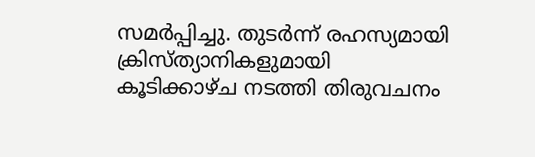സമര്‍പ്പിച്ചു. തുടര്‍ന്ന് രഹസ്യമായി ക്രിസ്ത്യാനികളുമായി കൂടിക്കാഴ്ച നടത്തി തിരുവചനം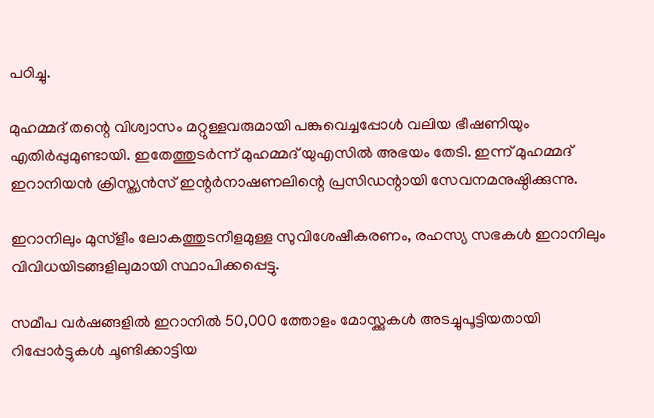പഠിച്ചു.

മുഹമ്മദ് തന്റെ വിശ്വാസം മറ്റുള്ളവരുമായി പങ്കുവെച്ചപ്പോള്‍ വലിയ ഭീഷണിയും എതിര്‍പ്പുമുണ്ടായി. ഇതേത്തുടര്‍ന്ന് മുഹമ്മദ് യുഎസില്‍ അഭയം തേടി. ഇന്ന് മുഹമ്മദ് ഇറാനിയന്‍ ക്രിസ്ത്യന്‍സ് ഇന്റര്‍നാഷണലിന്റെ പ്രസിഡന്റായി സേവനമനുഷ്ഠിക്കുന്നു.

ഇറാനിലും മുസ്ളീം ലോകത്തുടനീളമുള്ള സുവിശേഷീകരണം, രഹസ്യ സഭകള്‍ ഇറാനിലും വിവിധയിടങ്ങളിലുമായി സ്ഥാപിക്കപ്പെട്ടു.

സമീപ വര്‍ഷങ്ങളില്‍ ഇറാനില്‍ 50,000 ത്തോളം മോസ്ക്കുകള്‍ അടച്ചുപൂട്ടിയതായി റിപ്പോര്‍ട്ടുകള്‍ ചൂണ്ടിക്കാട്ടിയ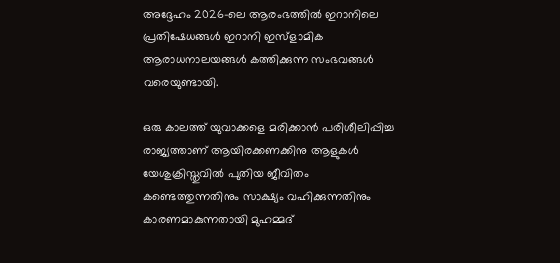അദ്ദേഹം 2026-ലെ ആരംഭത്തില്‍ ഇറാനിലെ പ്രതിഷേധങ്ങള്‍ ഇറാനി ഇസ്ളാമിക ആരാധനാലയങ്ങള്‍ കത്തിക്കുന്ന സംഭവങ്ങള്‍ വരെയുണ്ടായി.

ഒരു കാലത്ത് യുവാക്കളെ മരിക്കാന്‍ പരിശീലിപ്പിച്ച രാജ്യത്താണ് ആയിരക്കണക്കിനു ആളുകള്‍ യേശുക്രിസ്തുവില്‍ പുതിയ ജീവിതം കണ്ടെത്തുന്നതിനും സാക്ഷ്യം വഹിക്കുന്നതിനും കാരണമാകുന്നതായി മുഹമ്മദ്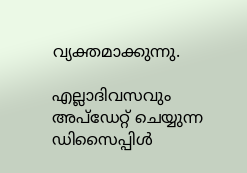വ്യക്തമാക്കുന്നു.

എല്ലാദിവസവും അപ്ഡേറ്റ് ചെയ്യുന്ന ഡിസൈപ്പിൾ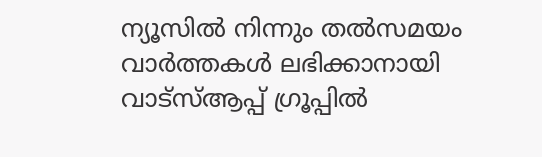ന്യൂസിൽ നിന്നും തൽസമയം വാർത്തകൾ ലഭിക്കാനായി വാട്സ്ആപ്പ് ഗ്രൂപ്പിൽ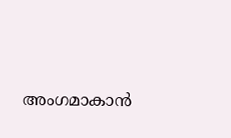അംഗമാകാൻ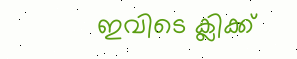ഇവിടെ ക്ലിക്ക്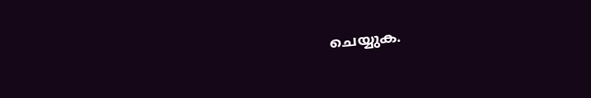ചെയ്യുക.